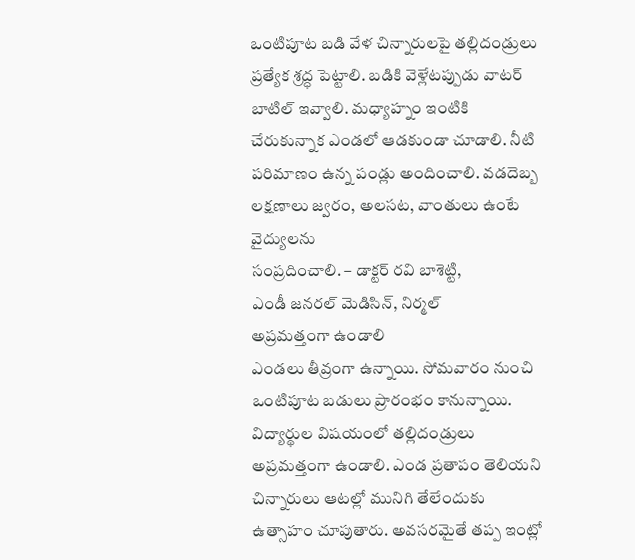ఒంటిపూట బడి వేళ చిన్నారులపై తల్లిదండ్రులు ప్రత్యేక శ్రద్ధ పెట్టాలి. బడికి వెళ్లేటప్పుడు వాటర్ బాటిల్ ఇవ్వాలి. మధ్యాహ్నం ఇంటికి చేరుకున్నాక ఎండలో ఆడకుండా చూడాలి. నీటి పరిమాణం ఉన్న పండ్లు అందించాలి. వడదెబ్బ లక్షణాలు జ్వరం, అలసట, వాంతులు ఉంటే వైద్యులను
సంప్రదించాలి. – డాక్టర్ రవి బాశెట్టి,
ఎండీ జనరల్ మెడిసిన్, నిర్మల్
అప్రమత్తంగా ఉండాలి
ఎండలు తీవ్రంగా ఉన్నాయి. సోమవారం నుంచి ఒంటిపూట బడులు ప్రారంభం కానున్నాయి. విద్యార్థుల విషయంలో తల్లిదండ్రులు అప్రమత్తంగా ఉండాలి. ఎండ ప్రతాపం తెలియని చిన్నారులు ఆటల్లో మునిగి తేలేందుకు ఉత్సాహం చూపుతారు. అవసరమైతే తప్ప ఇంట్లో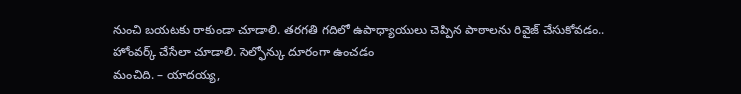నుంచి బయటకు రాకుండా చూడాలి. తరగతి గదిలో ఉపాధ్యాయులు చెప్పిన పాఠాలను రివైజ్ చేసుకోవడం.. హోంవర్క్ చేసేలా చూడాలి. సెల్ఫోన్కు దూరంగా ఉంచడం
మంచిది. – యాదయ్య,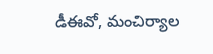డీఈవో, మంచిర్యాల